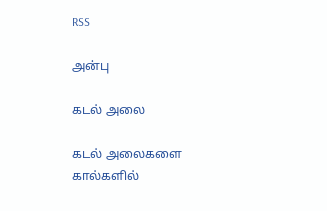RSS

அன்பு

கடல் அலை

கடல் அலைகளை கால்களில்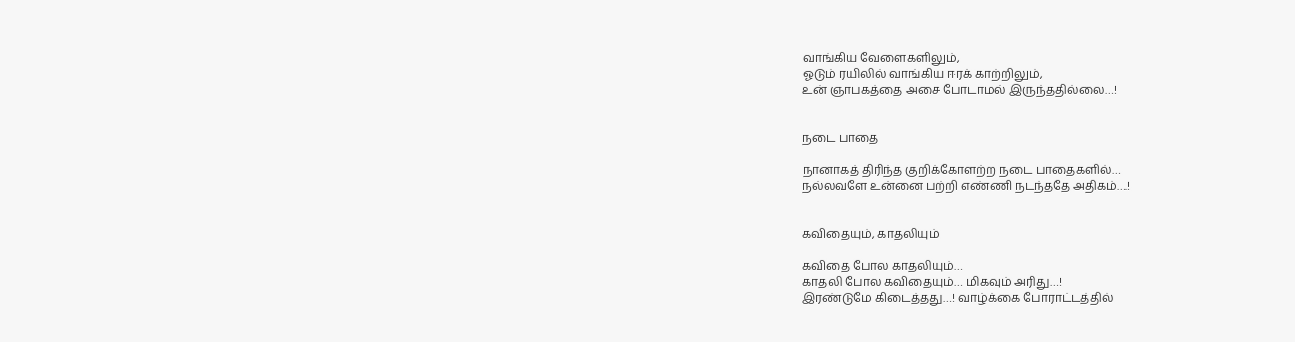வாங்கிய வேளைகளிலும்,
ஓடும் ரயிலில் வாங்கிய ஈரக் காற்றிலும்,
உன் ஞாபகத்தை அசை போடாமல் இருந்ததில்லை…!


நடை பாதை

நானாகத் திரிந்த குறிக்கோளற்ற நடை பாதைகளில்…
நல்லவளே உன்னை பற்றி எண்ணி நடந்ததே அதிகம்….!


கவிதையும், காதலியும்

கவிதை போல காதலியும்…
காதலி போல கவிதையும்… மிகவும் அரிது…!
இரண்டுமே கிடைத்தது…! வாழ்க்கை போராட்டத்தில்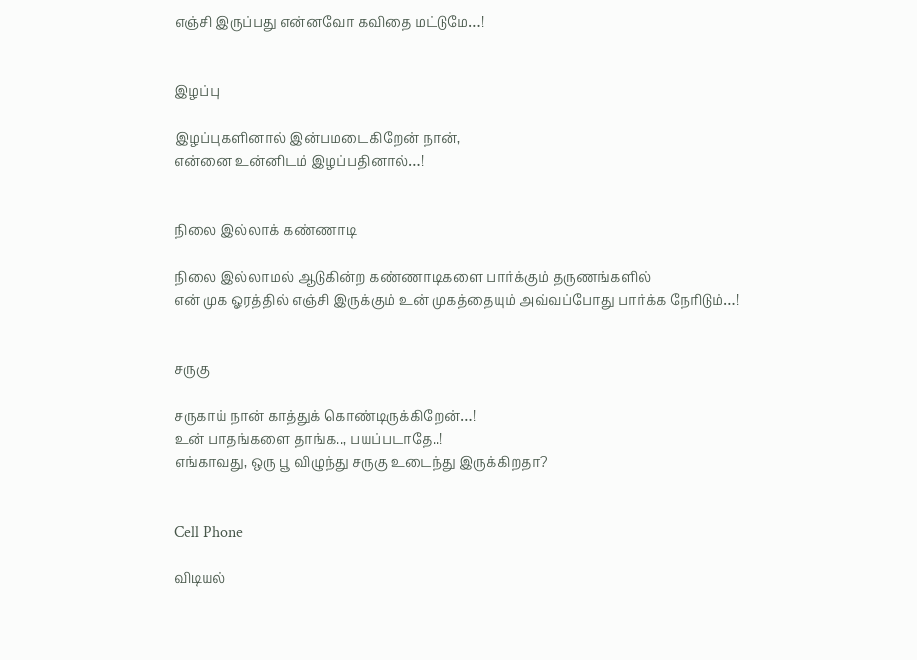எஞ்சி இருப்பது என்னவோ கவிதை மட்டுமே…!


இழப்பு

இழப்புகளினால் இன்பமடைகிறேன் நான்,
என்னை உன்னிடம் இழப்பதினால்…!


நிலை இல்லாக் கண்ணாடி

நிலை இல்லாமல் ஆடுகின்ற கண்ணாடிகளை பார்க்கும் தருணங்களில்
என் முக ஓரத்தில் எஞ்சி இருக்கும் உன் முகத்தையும் அவ்வப்போது பார்க்க நேரிடும்…!


சருகு

சருகாய் நான் காத்துக் கொண்டிருக்கிறேன்…!
உன் பாதங்களை தாங்க.., பயப்படாதே..!
எங்காவது, ஒரு பூ விழுந்து சருகு உடைந்து இருக்கிறதா?


Cell Phone

விடியல்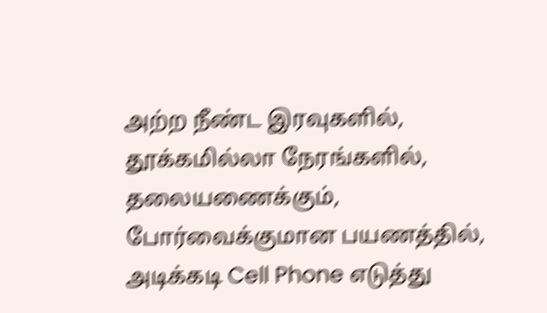அற்ற நீண்ட இரவுகளில்,
தூக்கமில்லா நேரங்களில்,
தலையணைக்கும், போர்வைக்குமான பயணத்தில்,
அடிக்கடி Cell Phone எடுத்து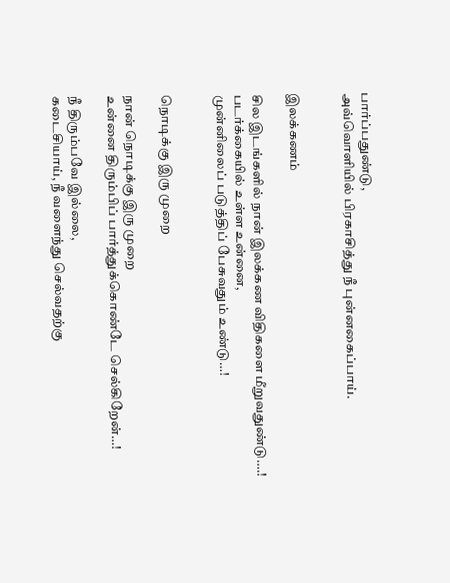பார்ப்பதுண்டு,
அவ்வொளியில் பிரகாசித்து நீ புன்னகைப்பாய்.


இலக்கணம்

சில இடங்களில் நான் இலக்கண விதிகளை மீறுவதுண்டு….!
படர்க்கையில் உள்ள உன்னை,
முன்னிலைப் படுத்திப் பேசுவதும் உண்டு…!


நொடிக்கு இரு முறை

நான் நொடிக்கு இரு முறை
உன்னை திரும்பிப் பார்த்துக்கொண்டே செல்கிறேன்…!

நீ திரும்பவே இல்லை,
கடைசியாய், நீ வளைந்து செல்வதற்கு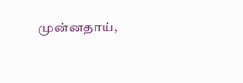முன்னதாய்,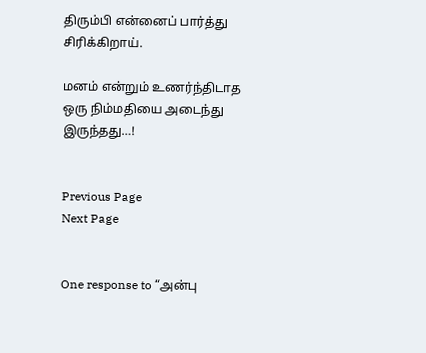திரும்பி என்னைப் பார்த்து சிரிக்கிறாய்.

மனம் என்றும் உணர்ந்திடாத
ஒரு நிம்மதியை அடைந்து இருந்தது…!


Previous Page                                                         Next Page


One response to “அன்பு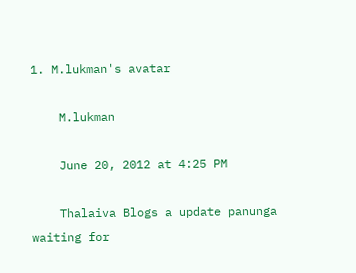1. M.lukman's avatar

    M.lukman

    June 20, 2012 at 4:25 PM

    Thalaiva Blogs a update panunga waiting for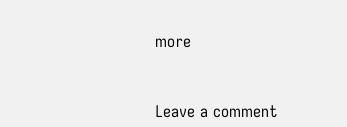more



Leave a comment